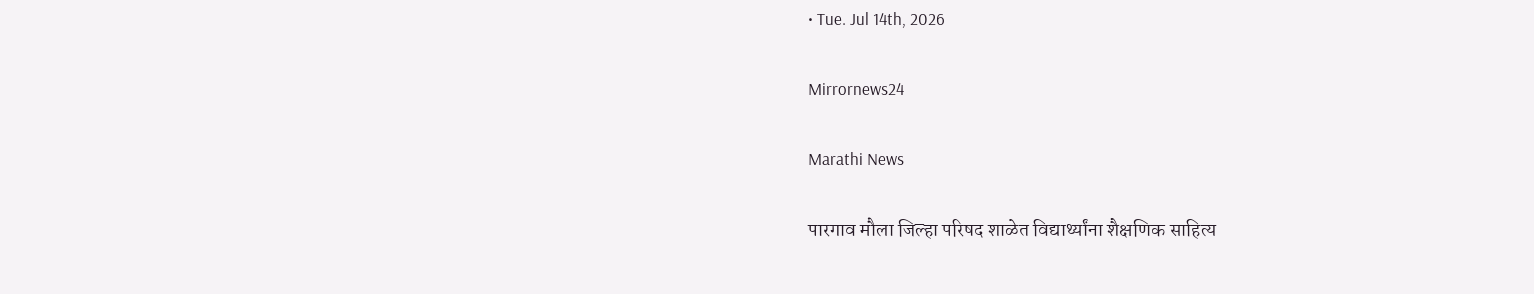• Tue. Jul 14th, 2026

Mirrornews24

Marathi News

पारगाव मौला जिल्हा परिषद शाळेत विद्यार्थ्यांना शैक्षणिक साहित्य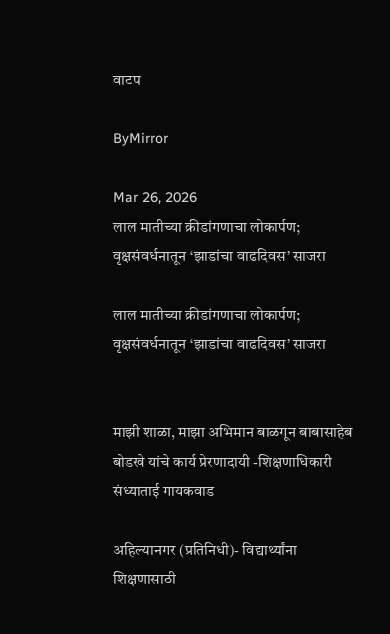वाटप

ByMirror

Mar 26, 2026
लाल मातीच्या क्रीडांगणाचा लोकार्पण; वृक्षसंवर्धनातून ‘झाडांचा वाढदिवस’ साजरा

लाल मातीच्या क्रीडांगणाचा लोकार्पण; वृक्षसंवर्धनातून ‘झाडांचा वाढदिवस’ साजरा


माझी शाळा, माझा अभिमान बाळगून बाबासाहेब बोडखे यांचे कार्य प्रेरणादायी -शिक्षणाधिकारी संध्याताई गायकवाड

अहिल्यानगर (प्रतिनिधी)- विद्यार्थ्यांना शिक्षणासाठी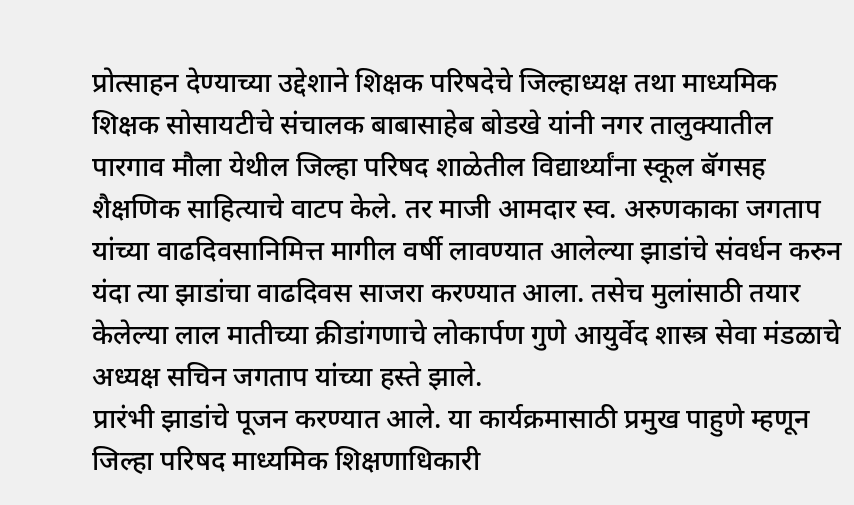प्रोत्साहन देण्याच्या उद्देशाने शिक्षक परिषदेचे जिल्हाध्यक्ष तथा माध्यमिक शिक्षक सोसायटीचे संचालक बाबासाहेब बोडखे यांनी नगर तालुक्यातील पारगाव मौला येथील जिल्हा परिषद शाळेतील विद्यार्थ्यांना स्कूल बॅगसह शैक्षणिक साहित्याचे वाटप केले. तर माजी आमदार स्व. अरुणकाका जगताप यांच्या वाढदिवसानिमित्त मागील वर्षी लावण्यात आलेल्या झाडांचे संवर्धन करुन यंदा त्या झाडांचा वाढदिवस साजरा करण्यात आला. तसेच मुलांसाठी तयार केलेल्या लाल मातीच्या क्रीडांगणाचे लोकार्पण गुणे आयुर्वेद शास्त्र सेवा मंडळाचे अध्यक्ष सचिन जगताप यांच्या हस्ते झाले.
प्रारंभी झाडांचे पूजन करण्यात आले. या कार्यक्रमासाठी प्रमुख पाहुणे म्हणून जिल्हा परिषद माध्यमिक शिक्षणाधिकारी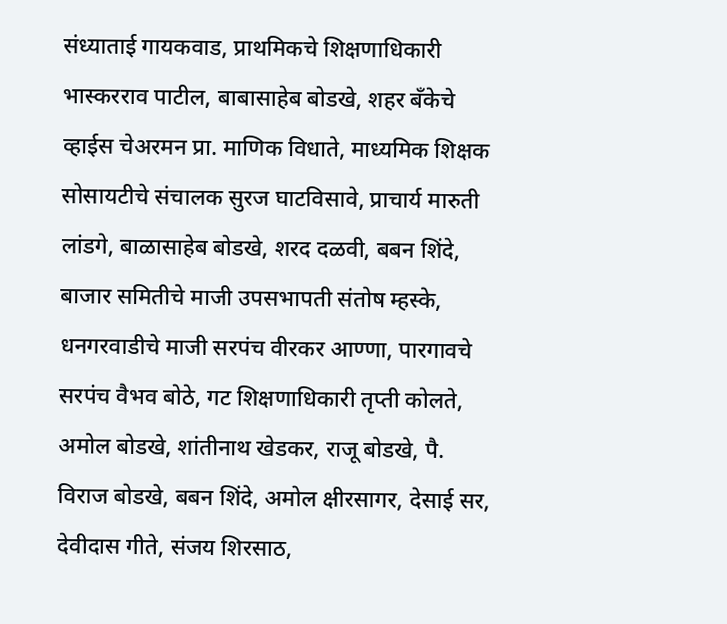संध्याताई गायकवाड, प्राथमिकचे शिक्षणाधिकारी भास्करराव पाटील, बाबासाहेब बोडखे, शहर बँकेचे व्हाईस चेअरमन प्रा. माणिक विधाते, माध्यमिक शिक्षक सोसायटीचे संचालक सुरज घाटविसावे, प्राचार्य मारुती लांडगे, बाळासाहेब बोडखे, शरद दळवी, बबन शिंदे, बाजार समितीचे माजी उपसभापती संतोष म्हस्के, धनगरवाडीचे माजी सरपंच वीरकर आण्णा, पारगावचे सरपंच वैभव बोठे, गट शिक्षणाधिकारी तृप्ती कोलते, अमोल बोडखे, शांतीनाथ खेडकर, राजू बोडखे, पै. विराज बोडखे, बबन शिंदे, अमोल क्षीरसागर, देसाई सर, देवीदास गीते, संजय शिरसाठ,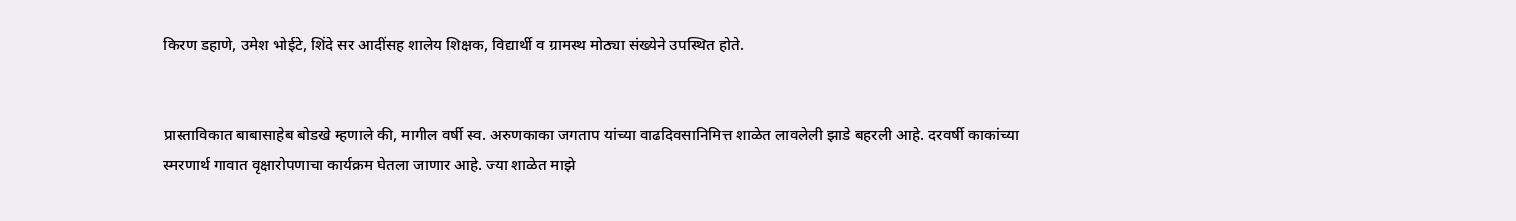किरण डहाणे, उमेश भोईटे, शिंदे सर आदींसह शालेय शिक्षक, विद्यार्थी व ग्रामस्थ मोठ्या संख्येने उपस्थित होते.


प्रास्ताविकात बाबासाहेब बोडखे म्हणाले की, मागील वर्षी स्व. अरुणकाका जगताप यांच्या वाढदिवसानिमित्त शाळेत लावलेली झाडे बहरली आहे. दरवर्षी काकांच्या स्मरणार्थ गावात वृक्षारोपणाचा कार्यक्रम घेतला जाणार आहे. ज्या शाळेत माझे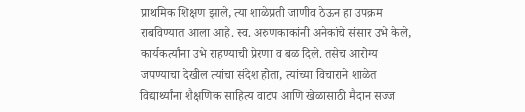प्राथमिक शिक्षण झाले, त्या शाळेप्रती जाणीव ठेऊन हा उपक्रम राबविण्यात आला आहे. स्व. अरुणकाकांनी अनेकांचे संसार उभे केले, कार्यकर्त्यांना उभे राहण्याची प्रेरणा व बळ दिले. तसेच आरोग्य जपण्याचा देखील त्यांचा संदेश होता, त्यांच्या विचाराने शाळेत विद्यार्थ्यांना शैक्षणिक साहित्य वाटप आणि खेळासाठी मैदान सज्ज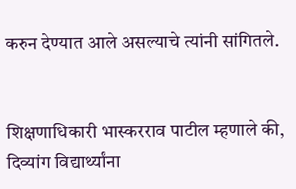करुन देण्यात आले असल्याचे त्यांनी सांगितले.


शिक्षणाधिकारी भास्करराव पाटील म्हणाले की, दिव्यांग विद्यार्थ्यांना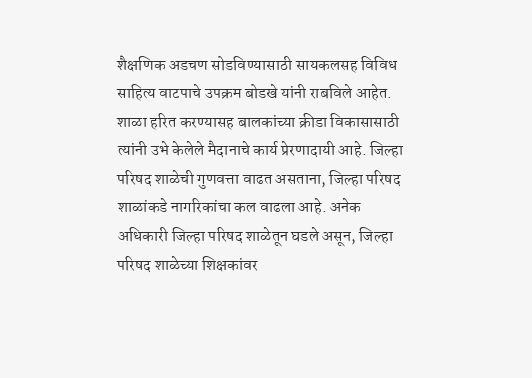शैक्षणिक अडचण सोडविण्यासाठी सायकलसह विविध साहित्य वाटपाचे उपक्रम बोडखे यांनी राबविले आहेत. शाळा हरित करण्यासह बालकांच्या क्रीडा विकासासाठी त्यांनी उभे केलेले मैदानाचे कार्य प्रेरणादायी आहे. जिल्हा परिषद शाळेची गुणवत्ता वाढत असताना, जिल्हा परिषद शाळांकडे नागरिकांचा कल वाढला आहे. अनेक अधिकारी जिल्हा परिषद शाळेतून घडले असून, जिल्हा परिषद शाळेच्या शिक्षकांवर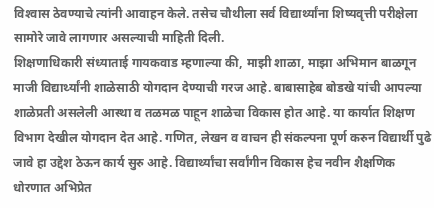विश्‍वास ठेवण्याचे त्यांनी आवाहन केले. तसेच चौथीला सर्व विद्यार्थ्यांना शिष्यवृत्ती परीक्षेला सामोरे जावे लागणार असल्याची माहिती दिली.
शिक्षणाधिकारी संध्याताई गायकवाड म्हणाल्या की, माझी शाळा, माझा अभिमान बाळगून माजी विद्यार्थ्यांनी शाळेसाठी योगदान देण्याची गरज आहे. बाबासाहेब बोडखे यांची आपल्या शाळेप्रती असलेली आस्था व तळमळ पाहून शाळेचा विकास होत आहे. या कार्यात शिक्षण विभाग देखील योगदान देत आहे. गणित, लेखन व वाचन ही संकल्पना पूर्ण करुन विद्यार्थी पुढे जावे हा उद्देश ठेऊन कार्य सुरु आहे. विद्यार्थ्यांचा सर्वांगीन विकास हेच नवीन शैक्षणिक धोरणात अभिप्रेत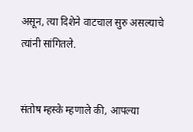असून, त्या दिशेने वाटचाल सुरु असल्याचे त्यांनी सांगितले.


संतोष म्हस्के म्हणाले की, आपल्या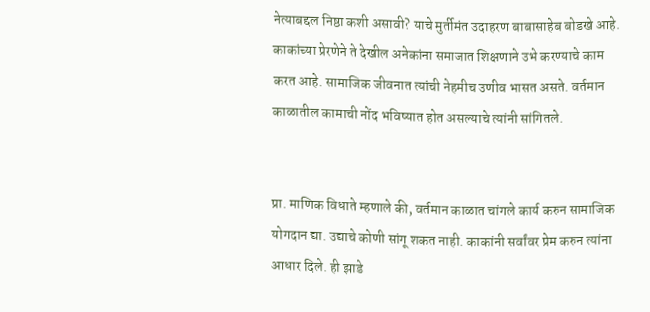नेत्याबद्दल निष्ठा कशी असावी? याचे मुर्तीमंत उदाहरण बाबासाहेब बोडखे आहे. काकांच्या प्रेरणेने ते देखील अनेकांना समाजात शिक्षणाने उभे करण्याचे काम करत आहे. सामाजिक जीवनात त्यांची नेहमीच उणीव भासत असते. वर्तमान काळातील कामाची नोंद भविष्यात होत असल्याचे त्यांनी सांगितले.


प्रा. माणिक विधाते म्हणाले की, वर्तमान काळात चांगले कार्य करुन सामाजिक योगदान द्या. उद्याचे कोणी सांगू शकत नाही. काकांनी सर्वांवर प्रेम करुन त्यांना आधार दिले. ही झाडे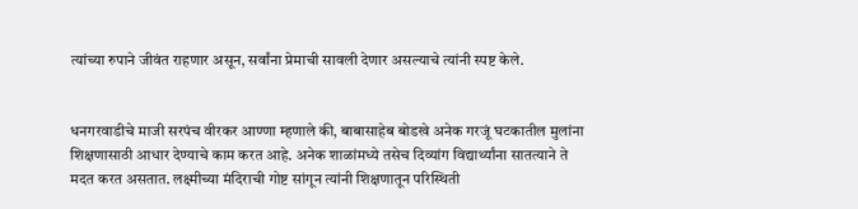त्यांच्या रुपाने जीवंत राहणार असून, सर्वांना प्रेमाची सावली देणार असल्याचे त्यांनी स्पष्ट केले.


धनगरवाडीचे माजी सरपंच वीरकर आण्णा म्हणाले की, बाबासाहेब बोडखे अनेक गरजूं घटकातील मुलांना शिक्षणासाठी आधार देण्याचे काम करत आहे. अनेक शाळांमध्ये तसेच दिव्यांग विद्यार्थ्यांना सातत्याने ते मदत करत असतात. लक्ष्मीच्या मंदिराची गोष्ट सांगून त्यांनी शिक्षणातून परिस्थिती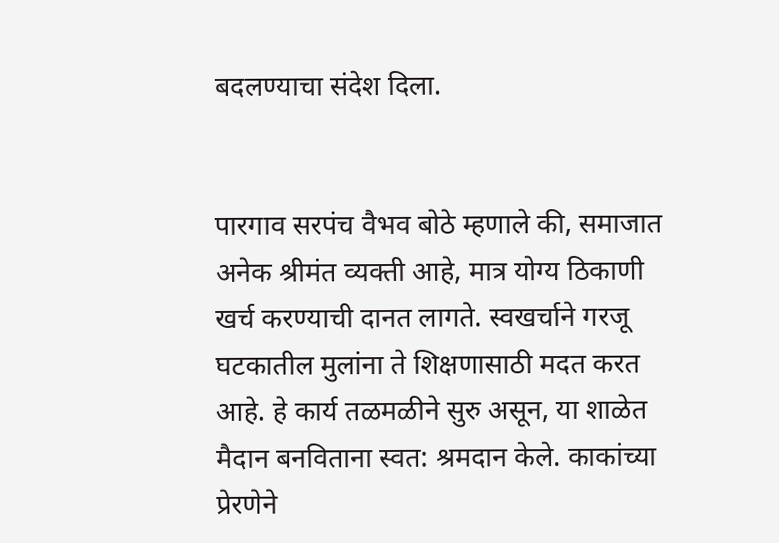बदलण्याचा संदेश दिला.


पारगाव सरपंच वैभव बोठे म्हणाले की, समाजात अनेक श्रीमंत व्यक्ती आहे, मात्र योग्य ठिकाणी खर्च करण्याची दानत लागते. स्वखर्चाने गरजू घटकातील मुलांना ते शिक्षणासाठी मदत करत आहे. हे कार्य तळमळीने सुरु असून, या शाळेत मैदान बनविताना स्वत: श्रमदान केले. काकांच्या प्रेरणेने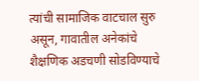त्यांची सामाजिक वाटचाल सुरु असून, गावातील अनेकांचे शैक्षणिक अडचणी सोडविण्याचे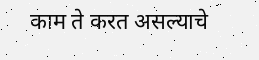काम ते करत असल्याचे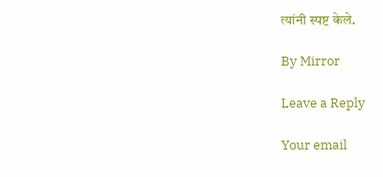त्यांनी स्पष्ट केले.

By Mirror

Leave a Reply

Your email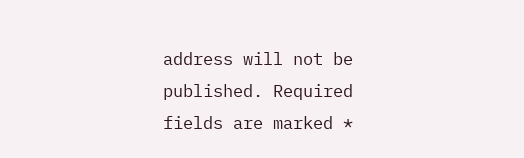address will not be published. Required fields are marked *